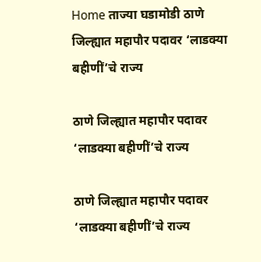Home ताज्या घडामोडी ठाणे जिल्ह्यात महापौर पदावर ‘लाडक्या बहीणीं’चे राज्य

ठाणे जिल्ह्यात महापौर पदावर ‘लाडक्या बहीणीं’चे राज्य

ठाणे जिल्ह्यात महापौर पदावर ‘लाडक्या बहीणीं’चे राज्य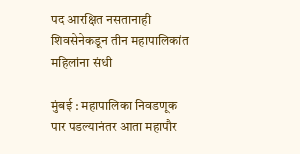पद आरक्षित नसतानाही शिवसेनेकडून तीन महापालिकांत महिलांना संधी

मुंबई : महापालिका निवडणूक पार पडल्यानंतर आता महापौर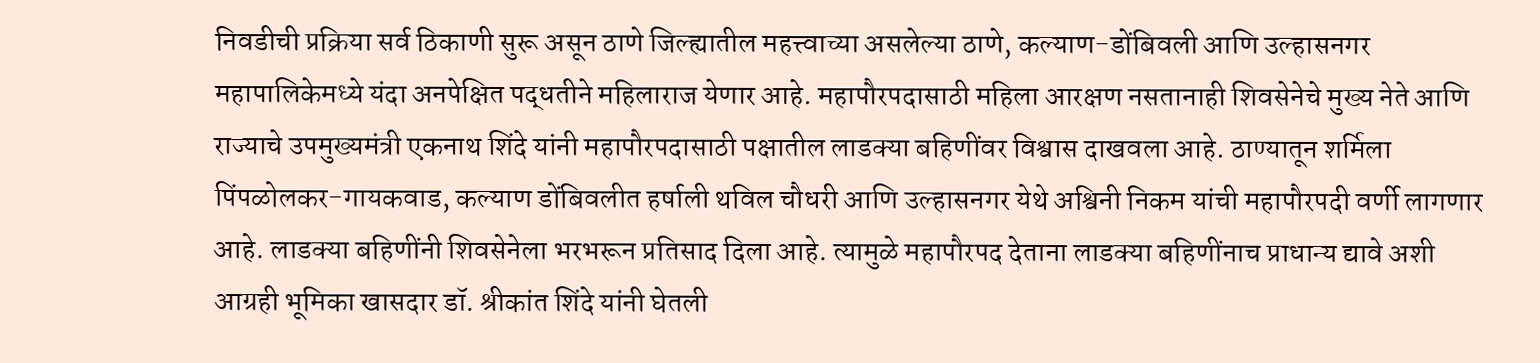निवडीची प्रक्रिया सर्व ठिकाणी सुरू असून ठाणे जिल्ह्यातील महत्त्वाच्या असलेल्या ठाणे, कल्याण-डोंबिवली आणि उल्हासनगर महापालिकेमध्ये यंदा अनपेक्षित पद्धतीने महिलाराज येणार आहे. महापौरपदासाठी महिला आरक्षण नसतानाही शिवसेनेचे मुख्य नेते आणि राज्याचे उपमुख्यमंत्री एकनाथ शिंदे यांनी महापौरपदासाठी पक्षातील लाडक्या बहिणींवर विश्वास दाखवला आहे. ठाण्यातून शर्मिला पिंपळोलकर-गायकवाड, कल्याण डोंबिवलीत हर्षाली थविल चौधरी आणि उल्हासनगर येथे अश्विनी निकम यांची महापौरपदी वर्णी लागणार आहे. लाडक्या बहिणींनी शिवसेनेला भरभरून प्रतिसाद दिला आहे. त्यामुळे महापौरपद देताना लाडक्या बहिणींनाच प्राधान्य द्यावे अशी आग्रही भूमिका खासदार डॉ. श्रीकांत शिंदे यांनी घेतली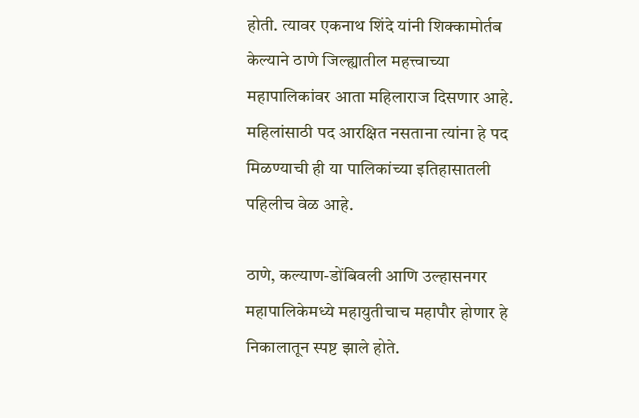होती. त्यावर एकनाथ शिंदे यांनी शिक्कामोर्तब केल्याने ठाणे जिल्ह्यातील महत्त्वाच्या महापालिकांवर आता महिलाराज दिसणार आहे. महिलांसाठी पद आरक्षित नसताना त्यांना हे पद मिळण्याची ही या पालिकांच्या इतिहासातली पहिलीच वेळ आहे.

ठाणे, कल्याण-डोंबिवली आणि उल्हासनगर महापालिकेमध्ये महायुतीचाच महापौर होणार हे निकालातून स्पष्ट झाले होते.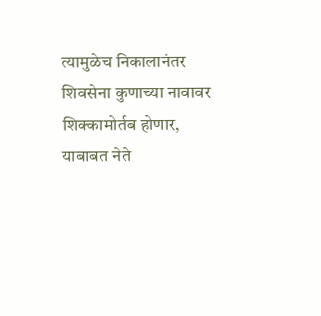त्यामुळेच निकालानंतर शिवसेना कुणाच्या नावावर शिक्कामोर्तब होणार, याबाबत नेते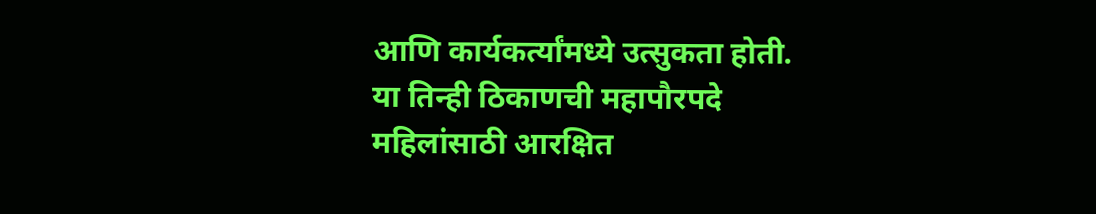आणि कार्यकर्त्यांमध्ये उत्सुकता होती. या तिन्ही ठिकाणची महापौरपदे महिलांसाठी आरक्षित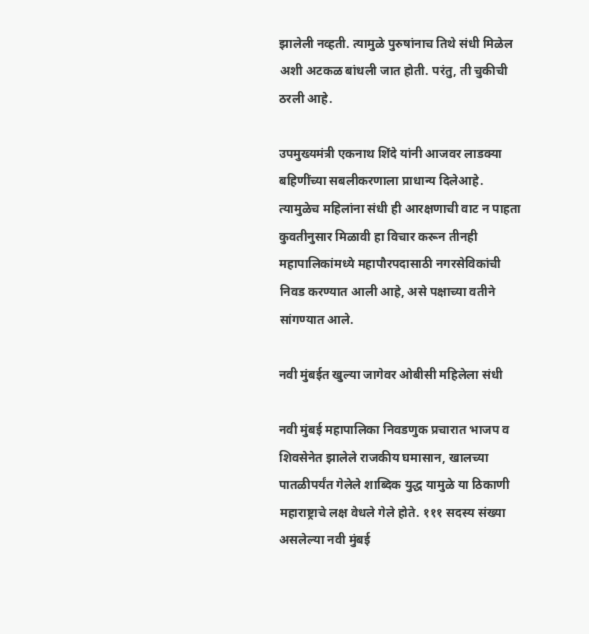झालेली नव्हती. त्यामुळे पुरुषांनाच तिथे संधी मिळेल अशी अटकळ बांधली जात होती. परंतु, ती चुकीची ठरली आहे.

उपमुख्यमंत्री एकनाथ शिंदे यांनी आजवर लाडक्या बहिणींच्या सबलीकरणाला प्राधान्य दिलेआहे. त्यामुळेच महिलांना संधी ही आरक्षणाची वाट न पाहता कुवतीनुसार मिळावी हा विचार करून तीनही महापालिकांमध्ये महापौरपदासाठी नगरसेविकांची निवड करण्यात आली आहे, असे पक्षाच्या वतीने सांगण्यात आले.

नवी मुंबईत खुल्या जागेवर ओबीसी महिलेला संधी

नवी मुंबई महापालिका निवडणुक प्रचारात भाजप व शिवसेनेत झालेले राजकीय घमासान, खालच्या पातळीपर्यंत गेलेले शाब्दिक युद्ध यामुळे या ठिकाणी महाराष्ट्राचे लक्ष वेधले गेले होते. १११ सदस्य संख्या असलेल्या नवी मुंबई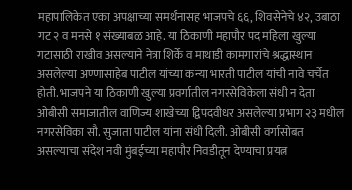महापालिकेत एका अपक्षाच्या समर्थंनासह भाजपचे ६६, शिवसेनेचे ४२, उबाठा गट २ व मनसे १ संख्याबळ आहे. या ठिकाणी महापौर पद महिला खुल्या गटासाठी राखीव असल्याने नेत्रा शिर्के व माथाडी कामगारांचे श्रद्धास्थान असलेल्या अण्णासाहेब पाटील यांच्या कन्या भारती पाटील यांची नावे चर्चेत होती. भाजपने या ठिकाणी खुल्या प्रवर्गातील नगरसेविकेला संधी न देता ओबीसी समाजातील वाणिज्य शाखेच्या द्विपदवीधर असलेल्या प्रभाग २३ मधील नगरसेविका सौ. सुजाता पाटील यांना संधी दिली. ओबीसी वर्गासोबत असल्याचा संदेश नवी मुंबईच्या महापौर निवडीतून देण्याचा प्रयत्न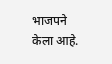भाजपने केला आहे.